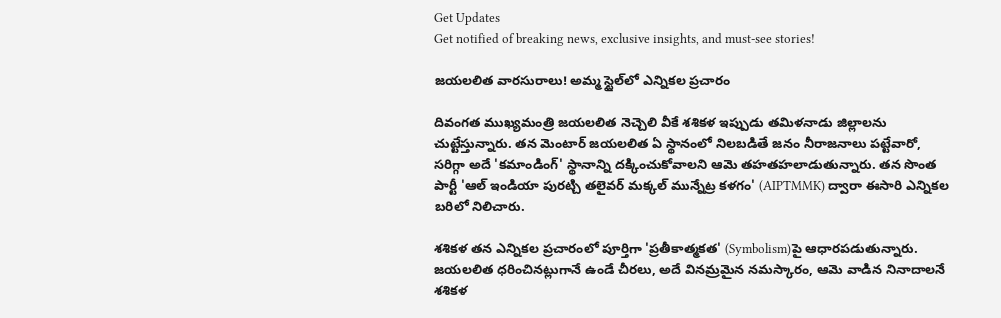Get Updates
Get notified of breaking news, exclusive insights, and must-see stories!

జయలలిత వారసురాలు! అమ్మ స్టైల్‌లో ఎన్నికల ప్రచారం

దివంగత ముఖ్యమంత్రి జయలలిత నెచ్చెలి వీకే శశికళ ఇప్పుడు తమిళనాడు జిల్లాలను చుట్టేస్తున్నారు. తన మెంటార్ జయలలిత ఏ స్థానంలో నిలబడితే జనం నీరాజనాలు పట్టేవారో, సరిగ్గా అదే 'కమాండింగ్' స్థానాన్ని దక్కించుకోవాలని ఆమె తహతహలాడుతున్నారు. తన సొంత పార్టీ 'ఆల్ ఇండియా పురట్చి తలైవర్ మక్కల్ మున్నేట్ర కళగం' (AIPTMMK) ద్వారా ఈసారి ఎన్నికల బరిలో నిలిచారు.

శశికళ తన ఎన్నికల ప్రచారంలో పూర్తిగా 'ప్రతీకాత్మకత' (Symbolism)పై ఆధారపడుతున్నారు. జయలలిత ధరించినట్లుగానే ఉండే చీరలు, అదే వినమ్రమైన నమస్కారం, ఆమె వాడిన నినాదాలనే శశికళ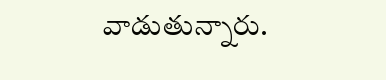వాడుతున్నారు.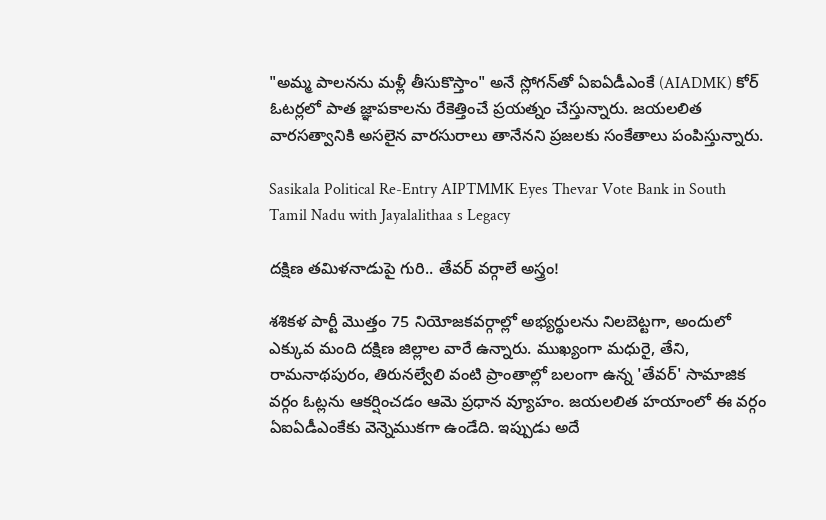"అమ్మ పాలనను మళ్లీ తీసుకొస్తాం" అనే స్లోగన్‌తో ఏఐఏడీఎంకే (AIADMK) కోర్ ఓటర్లలో పాత జ్ఞాపకాలను రేకెత్తించే ప్రయత్నం చేస్తున్నారు. జయలలిత వారసత్వానికి అసలైన వారసురాలు తానేనని ప్రజలకు సంకేతాలు పంపిస్తున్నారు.

Sasikala Political Re-Entry AIPTMMK Eyes Thevar Vote Bank in South Tamil Nadu with Jayalalithaa s Legacy

దక్షిణ తమిళనాడుపై గురి.. తేవర్ వర్గాలే అస్త్రం!

శశికళ పార్టీ మొత్తం 75 నియోజకవర్గాల్లో అభ్యర్థులను నిలబెట్టగా, అందులో ఎక్కువ మంది దక్షిణ జిల్లాల వారే ఉన్నారు. ముఖ్యంగా మధురై, తేని, రామనాథపురం, తిరునల్వేలి వంటి ప్రాంతాల్లో బలంగా ఉన్న 'తేవర్' సామాజిక వర్గం ఓట్లను ఆకర్షించడం ఆమె ప్రధాన వ్యూహం. జయలలిత హయాంలో ఈ వర్గం ఏఐఏడీఎంకేకు వెన్నెముకగా ఉండేది. ఇప్పుడు అదే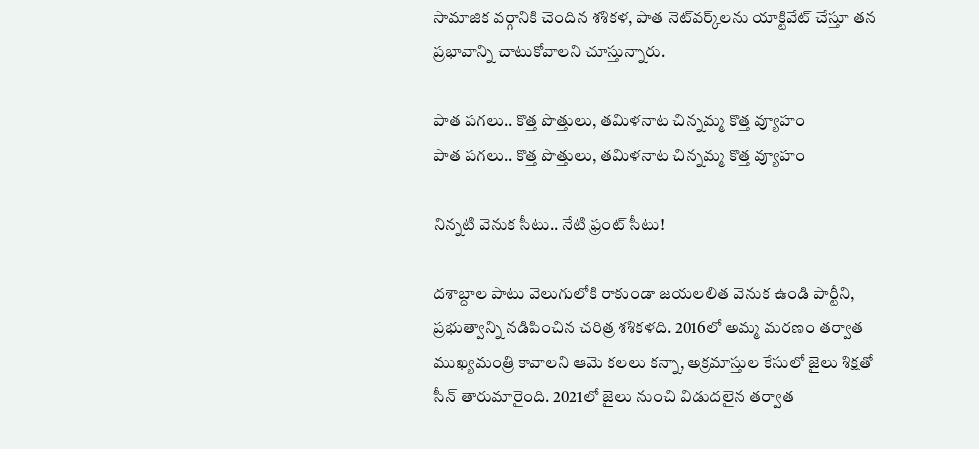సామాజిక వర్గానికి చెందిన శశికళ, పాత నెట్‌వర్క్‌లను యాక్టివేట్ చేస్తూ తన ప్రభావాన్ని చాటుకోవాలని చూస్తున్నారు.

పాత పగలు.. కొత్త పొత్తులు, తమిళనాట చిన్నమ్మ కొత్త వ్యూహం
పాత పగలు.. కొత్త పొత్తులు, తమిళనాట చిన్నమ్మ కొత్త వ్యూహం

నిన్నటి వెనుక సీటు.. నేటి ఫ్రంట్ సీటు!

దశాబ్దాల పాటు వెలుగులోకి రాకుండా జయలలిత వెనుక ఉండి పార్టీని, ప్రభుత్వాన్ని నడిపించిన చరిత్ర శశికళది. 2016లో అమ్మ మరణం తర్వాత ముఖ్యమంత్రి కావాలని ఆమె కలలు కన్నా, అక్రమాస్తుల కేసులో జైలు శిక్షతో సీన్ తారుమారైంది. 2021లో జైలు నుంచి విడుదలైన తర్వాత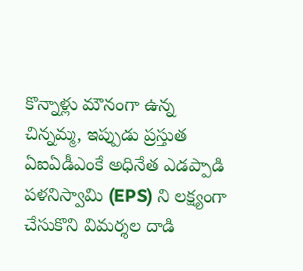కొన్నాళ్లు మౌనంగా ఉన్న చిన్నమ్మ, ఇప్పుడు ప్రస్తుత ఏఐఏడీఎంకే అధినేత ఎడప్పాడి పళనిస్వామి (EPS) ని లక్ష్యంగా చేసుకొని విమర్శల దాడి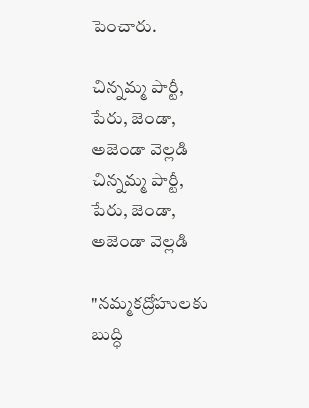పెంచారు.

చిన్నమ్మ పార్టీ, పేరు, జెండా, అజెండా వెల్లడి
చిన్నమ్మ పార్టీ, పేరు, జెండా, అజెండా వెల్లడి

"నమ్మకద్రోహులకు బుద్ధి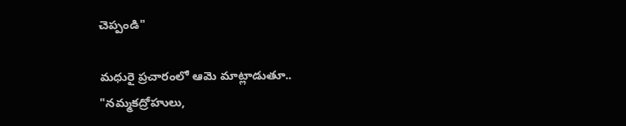చెప్పండి"

మధురై ప్రచారంలో ఆమె మాట్లాడుతూ.. "నమ్మకద్రోహులు,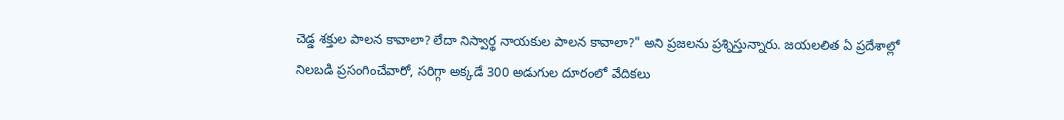చెడ్డ శక్తుల పాలన కావాలా? లేదా నిస్వార్థ నాయకుల పాలన కావాలా?" అని ప్రజలను ప్రశ్నిస్తున్నారు. జయలలిత ఏ ప్రదేశాల్లో నిలబడి ప్రసంగించేవారో, సరిగ్గా అక్కడే 300 అడుగుల దూరంలో వేదికలు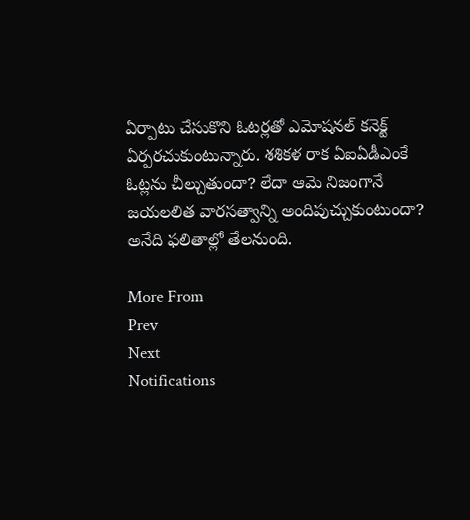ఏర్పాటు చేసుకొని ఓటర్లతో ఎమోషనల్ కనెక్ట్ ఏర్పరచుకుంటున్నారు. శశికళ రాక ఏఐఏడీఎంకే ఓట్లను చీల్చుతుందా? లేదా ఆమె నిజంగానే జయలలిత వారసత్వాన్ని అందిపుచ్చుకుంటుందా? అనేది ఫలితాల్లో తేలనుంది.

More From
Prev
Next
Notifications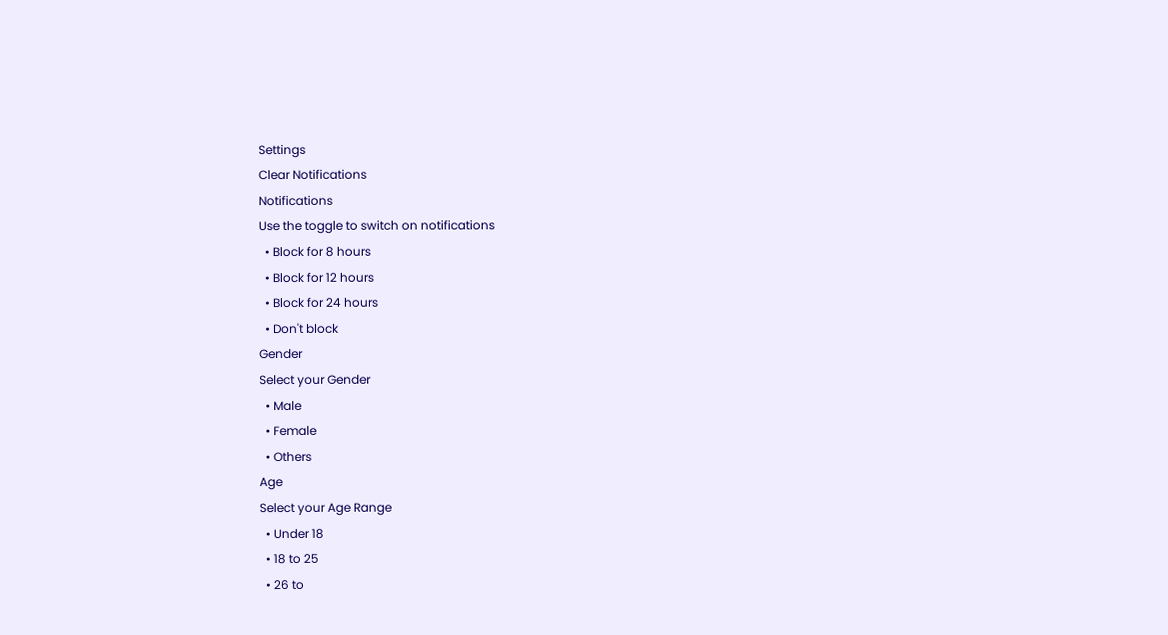Settings
Clear Notifications
Notifications
Use the toggle to switch on notifications
  • Block for 8 hours
  • Block for 12 hours
  • Block for 24 hours
  • Don't block
Gender
Select your Gender
  • Male
  • Female
  • Others
Age
Select your Age Range
  • Under 18
  • 18 to 25
  • 26 to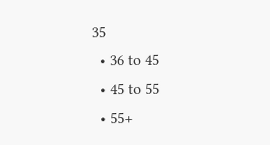35
  • 36 to 45
  • 45 to 55
  • 55+